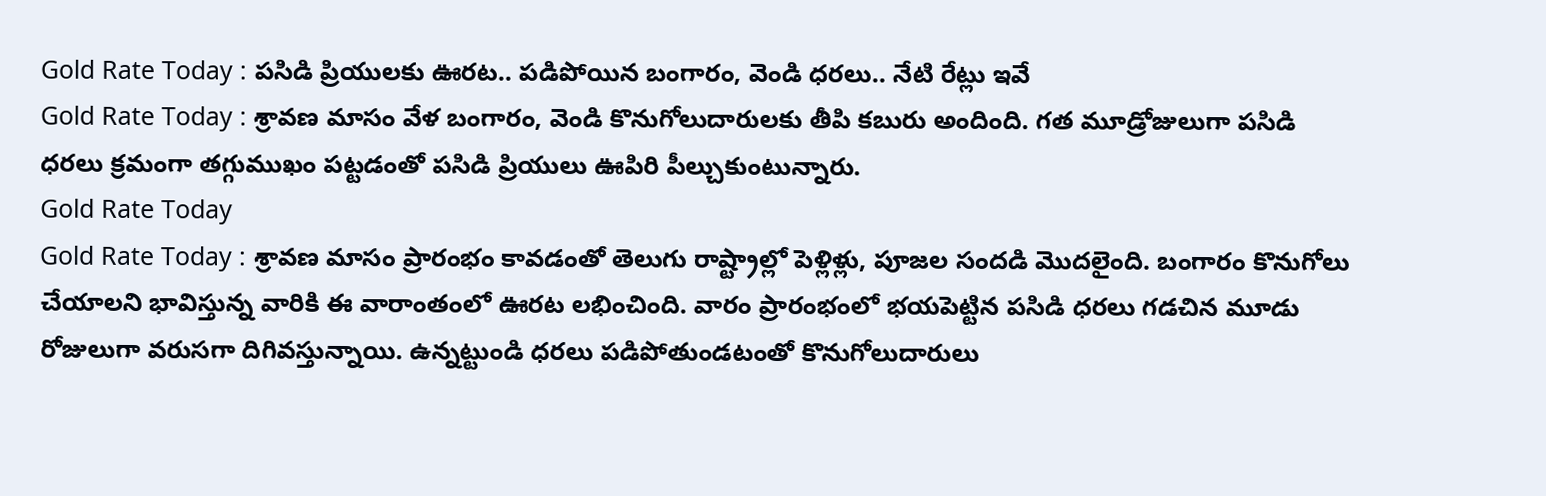Gold Rate Today : పసిడి ప్రియులకు ఊరట.. పడిపోయిన బంగారం, వెండి ధరలు.. నేటి రేట్లు ఇవే
Gold Rate Today : శ్రావణ మాసం వేళ బంగారం, వెండి కొనుగోలుదారులకు తీపి కబురు అందింది. గత మూడ్రోజులుగా పసిడి ధరలు క్రమంగా తగ్గుముఖం పట్టడంతో పసిడి ప్రియులు ఊపిరి పీల్చుకుంటున్నారు.
Gold Rate Today
Gold Rate Today : శ్రావణ మాసం ప్రారంభం కావడంతో తెలుగు రాష్ట్రాల్లో పెళ్లిళ్లు, పూజల సందడి మొదలైంది. బంగారం కొనుగోలు చేయాలని భావిస్తున్న వారికి ఈ వారాంతంలో ఊరట లభించింది. వారం ప్రారంభంలో భయపెట్టిన పసిడి ధరలు గడచిన మూడు రోజులుగా వరుసగా దిగివస్తున్నాయి. ఉన్నట్టుండి ధరలు పడిపోతుండటంతో కొనుగోలుదారులు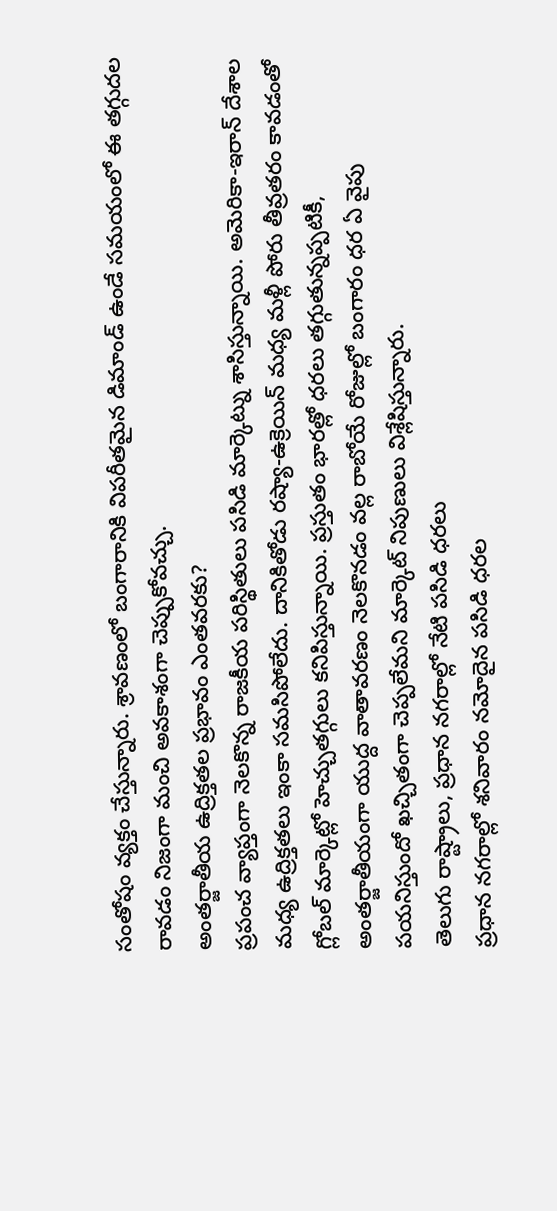సంతోషం వ్యక్తం చేస్తున్నారు. శ్రావణంలో బంగారానికి విపరీతమైన డిమాండ్ ఉండే సమయంలో ఈ తగ్గుదల రావడం నిజంగా మంచి అవకాశంగా చెప్పుకోవచ్చు.
అంతర్జాతీయ ఉద్రిక్తతల ప్రభావం ఎంతవరకు?
ప్రపంచ వ్యాప్తంగా నెలకొన్న రాజకీయ పరిస్థితులు పసిడి మార్కెట్ను శాసిస్తున్నాయి. అమెరికా-ఇరాన్ దేశాల మధ్య ఉద్రిక్తతలు ఇంకా సమసిపోలేదు. దానికితోడు రష్యా-ఉక్రెయిన్ మధ్య మళ్లీ పోరు తీవ్రతరం కావడంతో గ్లోబల్ మార్కెట్లో హెచ్చుతగ్గులు కనిపిస్తున్నాయి. ప్రస్తుతం భారత్లో ధరలు తగ్గుతున్నప్పటికీ, అంతర్జాతీయంగా యుద్ద వాతావరణం నెలకొనడం వల్ల రాబోయే రోజుల్లో బంగారం ధర ఏ వైపు పయనిస్తుందో ఖచ్చితంగా చెప్పలేమని మార్కెట్ నిపుణులు విశ్లేషిస్తున్నారు.
తెలుగు రాష్ట్రాలు, ప్రధాన నగరాల్లో నేటి పసిడి ధరలు
ప్రధాన నగరాల్లో శనివారం నమోదైన పసిడి ధరల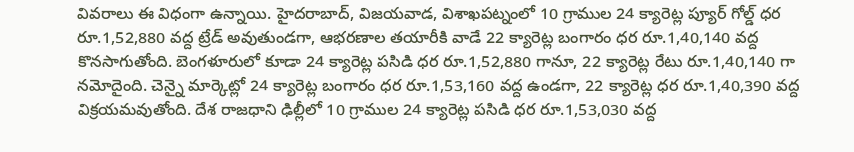వివరాలు ఈ విధంగా ఉన్నాయి. హైదరాబాద్, విజయవాడ, విశాఖపట్నంలో 10 గ్రాముల 24 క్యారెట్ల ప్యూర్ గోల్డ్ ధర రూ.1,52,880 వద్ద ట్రేడ్ అవుతుండగా, ఆభరణాల తయారీకి వాడే 22 క్యారెట్ల బంగారం ధర రూ.1,40,140 వద్ద కొనసాగుతోంది. బెంగళూరులో కూడా 24 క్యారెట్ల పసిడి ధర రూ.1,52,880 గానూ, 22 క్యారెట్ల రేటు రూ.1,40,140 గా నమోదైంది. చెన్నై మార్కెట్లో 24 క్యారెట్ల బంగారం ధర రూ.1,53,160 వద్ద ఉండగా, 22 క్యారెట్ల ధర రూ.1,40,390 వద్ద విక్రయమవుతోంది. దేశ రాజధాని ఢిల్లీలో 10 గ్రాముల 24 క్యారెట్ల పసిడి ధర రూ.1,53,030 వద్ద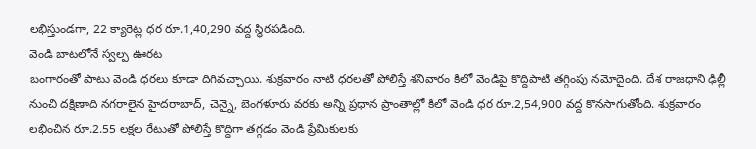లభిస్తుండగా, 22 క్యారెట్ల ధర రూ.1,40,290 వద్ద స్థిరపడింది.
వెండి బాటలోనే స్వల్ప ఊరట
బంగారంతో పాటు వెండి ధరలు కూడా దిగివచ్చాయి. శుక్రవారం నాటి ధరలతో పోలిస్తే శనివారం కిలో వెండిపై కొద్దిపాటి తగ్గింపు నమోదైంది. దేశ రాజధాని ఢిల్లీ నుంచి దక్షిణాది నగరాలైన హైదరాబాద్, చెన్నై, బెంగళూరు వరకు అన్ని ప్రధాన ప్రాంతాల్లో కిలో వెండి ధర రూ.2,54,900 వద్ద కొనసాగుతోంది. శుక్రవారం లభించిన రూ.2.55 లక్షల రేటుతో పోలిస్తే కొద్దిగా తగ్గడం వెండి ప్రేమికులకు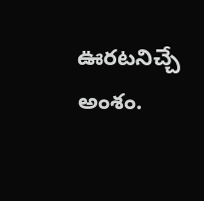ఊరటనిచ్చే అంశం.